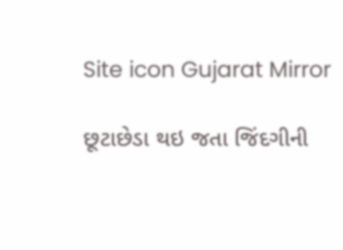Site icon Gujarat Mirror

છૂટાછેડા થઇ જતા જિંદગીની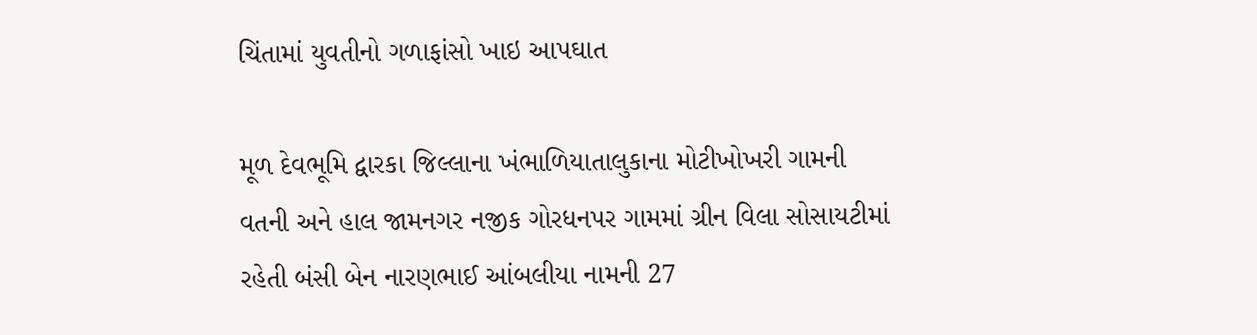ચિંતામાં યુવતીનો ગળાફાંસો ખાઇ આપઘાત

મૂળ દેવભૂમિ દ્વારકા જિલ્લાના ખંભાળિયાતાલુકાના મોટીખોખરી ગામની વતની અને હાલ જામનગર નજીક ગોરધનપર ગામમાં ગ્રીન વિલા સોસાયટીમાં રહેતી બંસી બેન નારણભાઈ આંબલીયા નામની 27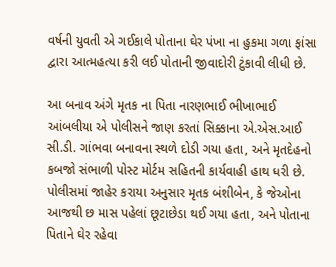વર્ષની યુવતી એ ગઈકાલે પોતાના ઘેર પંખા ના હુકમા ગળા ફાંસા દ્વારા આત્મહત્યા કરી લઈ પોતાની જીવાદોરી ટુંકાવી લીધી છે.

આ બનાવ અંગે મૃતક ના પિતા નારણભાઈ ભીખાભાઈ આંબલીયા એ પોલીસને જાણ કરતાં સિક્કાના એ.એસ.આઈ સી.ડી. ગાંભવા બનાવના સ્થળે દોડી ગયા હતા, અને મૃતદેહનો કબજો સંભાળી પોસ્ટ મોર્ટમ સહિતની કાર્યવાહી હાથ ધરી છે. પોલીસમાં જાહેર કરાયા અનુસાર મૃતક બંશીબેન, કે જેઓના આજથી છ માસ પહેલાં છૂટાછેડા થઈ ગયા હતા, અને પોતાના પિતાને ઘેર રહેવા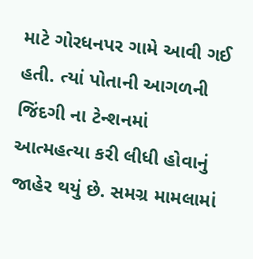માટે ગોરધનપર ગામે આવી ગઈ હતી. ત્યાં પોતાની આગળની જિંદગી ના ટેન્શનમાં આત્મહત્યા કરી લીધી હોવાનું જાહેર થયું છે. સમગ્ર મામલામાં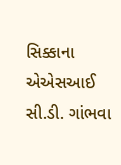સિક્કાના એએસઆઈ સી.ડી. ગાંભવા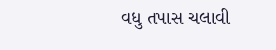વધુ તપાસ ચલાવી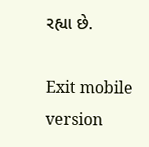રહ્યા છે.

Exit mobile version